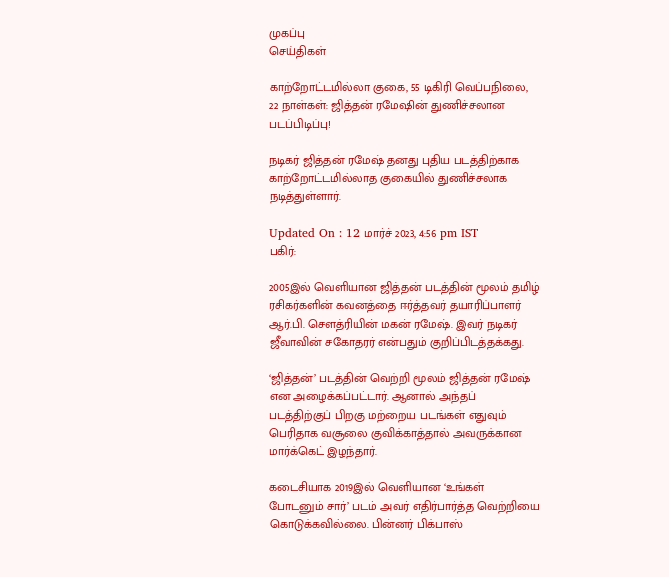முகப்பு
செய்திகள்

காற்றோட்டமில்லா குகை, 55 டிகிரி வெப்பநிலை, 22 நாள்கள்: ஜித்தன் ரமேஷின் துணிச்சலான படப்பிடிப்பு!

நடிகர் ஜித்தன் ரமேஷ் தனது புதிய படத்திற்காக காற்றோட்டமில்லாத குகையில் துணிச்சலாக நடித்துள்ளார்.

Updated On : 12 மார்ச் 2023, 4:56 pm IST
பகிர்:

2005இல் வெளியான ஜித்தன் படத்தின் மூலம் தமிழ் ரசிகர்களின் கவனத்தை ஈர்த்தவர் தயாரிப்பாளர் ஆர்.பி. சௌத்ரியின் மகன் ரமேஷ். இவர் நடிகர் ஜீவாவின் சகோதரர் என்பதும் குறிப்பிடத்தக்கது.

‘ஜித்தன்’ படத்தின் வெற்றி மூலம் ஜித்தன் ரமேஷ் என அழைக்கப்பட்டார். ஆனால் அந்தப் படத்திற்குப் பிறகு மற்றைய படங்கள் எதுவும் பெரிதாக வசூலை குவிக்காத்தால் அவருக்கான மார்க்கெட் இழந்தார்.

கடைசியாக 2019இல் வெளியான ‘உங்கள் போடனும் சார்’ படம் அவர் எதிர்பார்த்த வெற்றியை கொடுக்கவில்லை. பின்னர் பிக்பாஸ்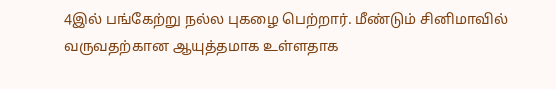4இல் பங்கேற்று நல்ல புகழை பெற்றார். மீண்டும் சினிமாவில் வருவதற்கான ஆயுத்தமாக உள்ளதாக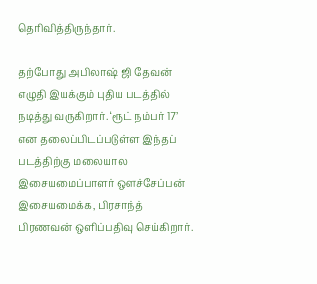தெரிவித்திருந்தார்.

தற்போது அபிலாஷ் ஜி தேவன் எழுதி இயக்கும் புதிய படத்தில் நடித்து வருகிறார். ‘ரூட் நம்பர் 17’ என தலைப்பிடப்படுள்ள இந்தப் படத்திற்கு மலையால இசையமைப்பாளர் ஔச்சேப்பன் இசையமைக்க, பிரசாந்த் பிரணவன் ஒளிப்பதிவு செய்கிறார்.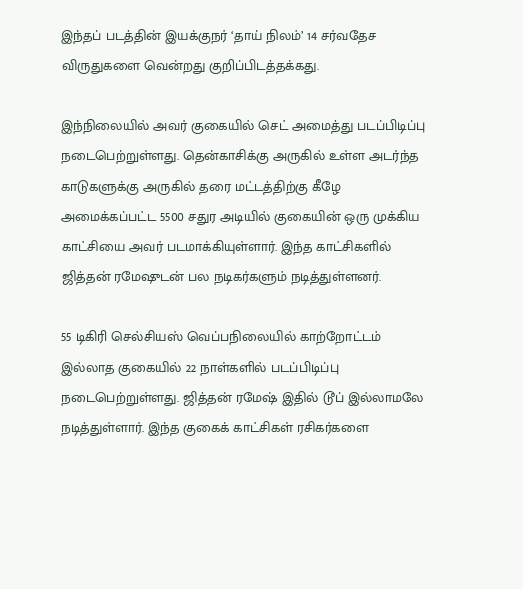இந்தப் படத்தின் இயக்குநர் ‘தாய் நிலம்’ 14 சர்வதேச விருதுகளை வென்றது குறிப்பிடத்தக்கது.

இந்நிலையில் அவர் குகையில் செட் அமைத்து படப்பிடிப்பு நடைபெற்றுள்ளது. தென்காசிக்கு அருகில் உள்ள அடர்ந்த காடுகளுக்கு அருகில் தரை மட்டத்திற்கு கீழே அமைக்கப்பட்ட 5500 சதுர அடியில் குகையின் ஒரு முக்கிய காட்சியை அவர் படமாக்கியுள்ளார். இந்த காட்சிகளில் ஜித்தன் ரமேஷுடன் பல நடிகர்களும் நடித்துள்ளனர்.

55 டிகிரி செல்சியஸ் வெப்பநிலையில் காற்றோட்டம் இல்லாத குகையில் 22 நாள்களில் படப்பிடிப்பு நடைபெற்றுள்ளது. ஜித்தன் ரமேஷ் இதில் டூப் இல்லாமலே நடித்துள்ளார். இந்த குகைக் காட்சிகள் ரசிகர்களை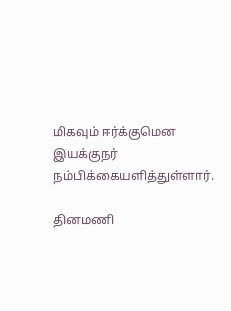மிகவும் ஈர்க்குமென இயக்குநர் நம்பிக்கையளித்துள்ளார்.

தினமணி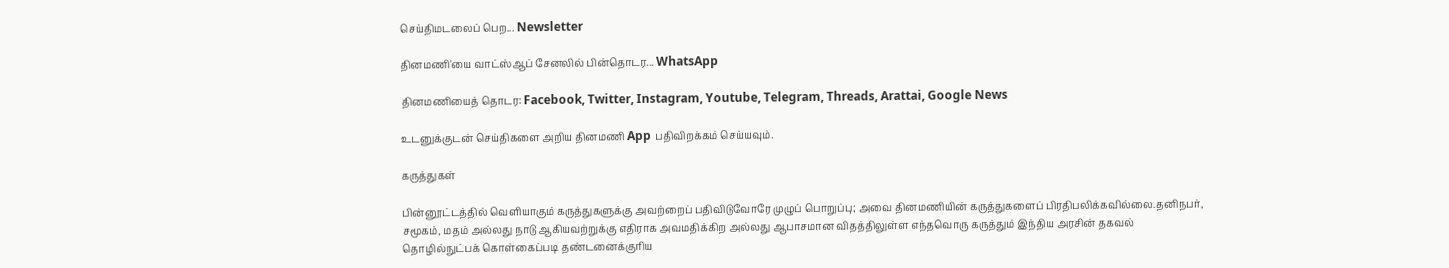செய்திமடலைப் பெற... Newsletter

தினமணி'யை வாட்ஸ்ஆப் சேனலில் பின்தொடர... WhatsApp

தினமணியைத் தொடர: Facebook, Twitter, Instagram, Youtube, Telegram, Threads, Arattai, Google News

உடனுக்குடன் செய்திகளை அறிய தினமணி App பதிவிறக்கம் செய்யவும்.

கருத்துகள்

பின்னூட்டத்தில் வெளியாகும் கருத்துகளுக்கு அவற்றைப் பதிவிடுவோரே முழுப் பொறுப்பு; அவை தினமணியின் கருத்துகளைப் பிரதிபலிக்கவில்லை.தனிநபர், சமூகம், மதம் அல்லது நாடு ஆகியவற்றுக்கு எதிராக அவமதிக்கிற அல்லது ஆபாசமான விதத்திலுள்ள எந்தவொரு கருத்தும் இந்திய அரசின் தகவல் தொழில்நுட்பக் கொள்கைப்படி தண்டனைக்குரிய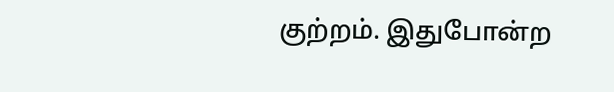குற்றம். இதுபோன்ற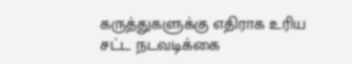கருத்துகளுக்கு எதிராக உரிய சட்ட நடவடிக்கை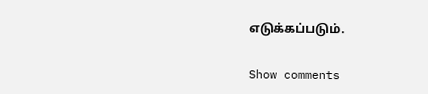எடுக்கப்படும்.

Show comments